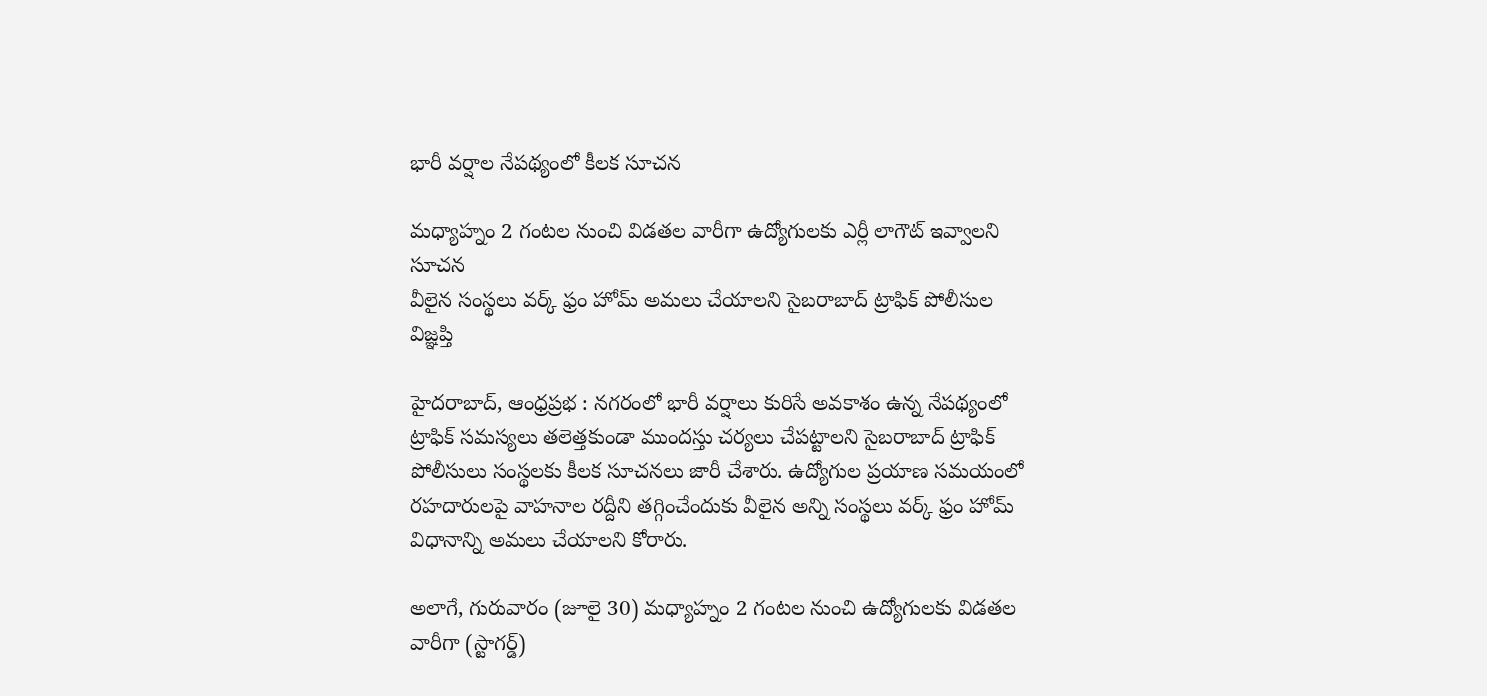భారీ వర్షాల నేప‌థ్యంలో కీల‌క సూచ‌న‌

మధ్యాహ్నం 2 గంటల నుంచి విడతల వారీగా ఉద్యోగులకు ఎర్లీ లాగౌట్ ఇవ్వాలని సూచన
వీలైన సంస్థలు వర్క్ ఫ్రం హోమ్ అమలు చేయాలని సైబరాబాద్ ట్రాఫిక్ పోలీసుల విజ్ఞప్తి

హైదరాబాద్, ఆంధ్ర‌ప్ర‌భ : నగరంలో భారీ వర్షాలు కురిసే అవకాశం ఉన్న నేపథ్యంలో ట్రాఫిక్ సమస్యలు తలెత్తకుండా ముందస్తు చర్యలు చేపట్టాలని సైబరాబాద్ ట్రాఫిక్ పోలీసులు సంస్థలకు కీలక సూచనలు జారీ చేశారు. ఉద్యోగుల ప్రయాణ సమయంలో రహదారులపై వాహనాల రద్దీని తగ్గించేందుకు వీలైన అన్ని సంస్థలు వర్క్ ఫ్రం హోమ్ విధానాన్ని అమలు చేయాలని కోరారు.

అలాగే, గురువారం (జూలై 30) మధ్యాహ్నం 2 గంటల నుంచి ఉద్యోగులకు విడతల వారీగా (స్టాగర్డ్)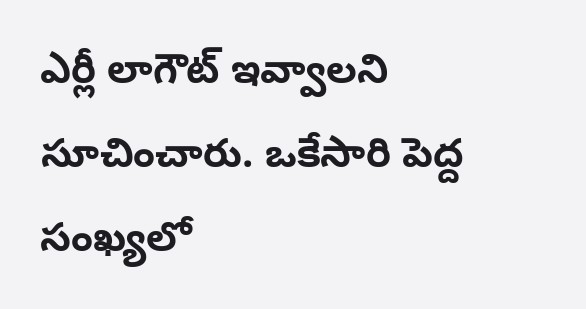ఎర్లీ లాగౌట్ ఇవ్వాలని సూచించారు. ఒకేసారి పెద్ద సంఖ్యలో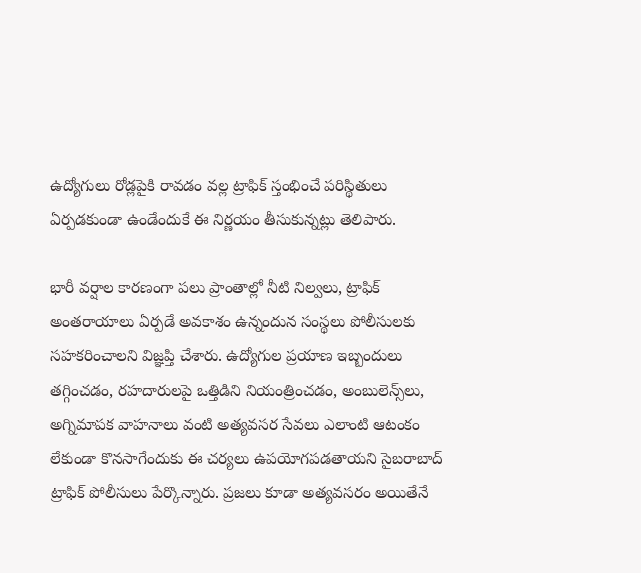ఉద్యోగులు రోడ్లపైకి రావడం వల్ల ట్రాఫిక్ స్తంభించే పరిస్థితులు ఏర్పడకుండా ఉండేందుకే ఈ నిర్ణయం తీసుకున్నట్లు తెలిపారు.

భారీ వర్షాల కారణంగా పలు ప్రాంతాల్లో నీటి నిల్వలు, ట్రాఫిక్ అంతరాయాలు ఏర్పడే అవకాశం ఉన్నందున సంస్థలు పోలీసులకు సహకరించాలని విజ్ఞప్తి చేశారు. ఉద్యోగుల ప్రయాణ ఇబ్బందులు తగ్గించడం, రహదారులపై ఒత్తిడిని నియంత్రించడం, అంబులెన్స్‌లు, అగ్నిమాపక వాహనాలు వంటి అత్యవసర సేవలు ఎలాంటి ఆటంకం లేకుండా కొనసాగేందుకు ఈ చర్యలు ఉపయోగపడతాయని సైబరాబాద్ ట్రాఫిక్ పోలీసులు పేర్కొన్నారు. ప్రజలు కూడా అత్యవసరం అయితేనే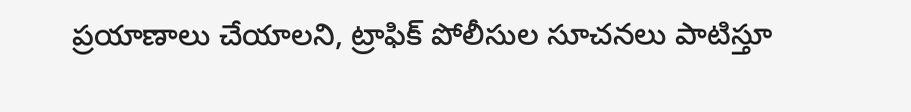ప్రయాణాలు చేయాలని, ట్రాఫిక్ పోలీసుల సూచనలు పాటిస్తూ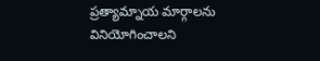ప్రత్యామ్నాయ మార్గాలను వినియోగించాలని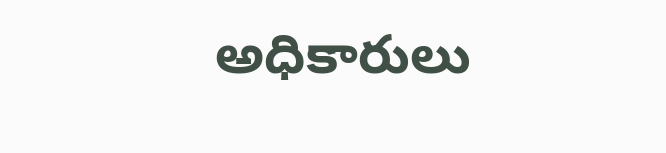అధికారులు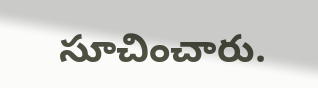సూచించారు.